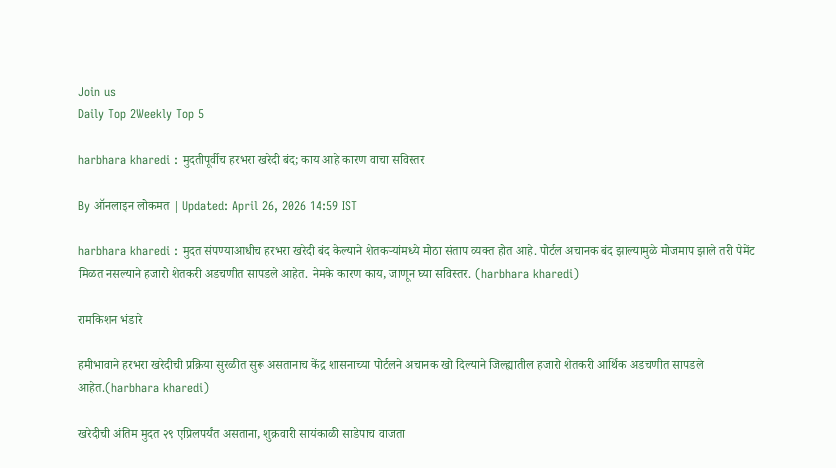Join us
Daily Top 2Weekly Top 5

harbhara kharedi : मुदतीपूर्वीच हरभरा खरेदी बंद; काय आहे कारण वाचा सविस्तर

By ऑनलाइन लोकमत | Updated: April 26, 2026 14:59 IST

harbhara kharedi : मुदत संपण्याआधीच हरभरा खरेदी बंद केल्याने शेतकऱ्यांमध्ये मोठा संताप व्यक्त होत आहे. पोर्टल अचानक बंद झाल्यामुळे मोजमाप झाले तरी पेमेंट मिळत नसल्याने हजारो शेतकरी अडचणीत सापडले आहेत. नेमके कारण काय, जाणून घ्या सविस्तर. (harbhara kharedi)

रामकिशन भंडारे

हमीभावाने हरभरा खरेदीची प्रक्रिया सुरळीत सुरू असतानाच केंद्र शासनाच्या पोर्टलने अचानक खो दिल्याने जिल्ह्यातील हजारो शेतकरी आर्थिक अडचणीत सापडले आहेत.(harbhara kharedi)

खरेदीची अंतिम मुदत २९ एप्रिलपर्यंत असताना, शुक्रवारी सायंकाळी साडेपाच वाजता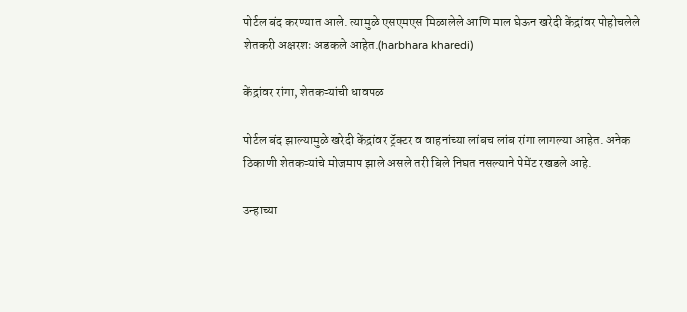पोर्टल बंद करण्यात आले. त्यामुळे एसएमएस मिळालेले आणि माल घेऊन खरेदी केंद्रांवर पोहोचलेले शेतकरी अक्षरशः अडकले आहेत.(harbhara kharedi)

केंद्रांवर रांगा, शेतकऱ्यांची धावपळ

पोर्टल बंद झाल्यामुळे खरेदी केंद्रांवर ट्रॅक्टर व वाहनांच्या लांबच लांब रांगा लागल्या आहेत. अनेक ठिकाणी शेतकऱ्यांचे मोजमाप झाले असले तरी बिले निघत नसल्याने पेमेंट रखडले आहे.

उन्हाच्या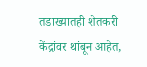तडाख्यातही शेतकरी केंद्रांवर थांबून आहेत,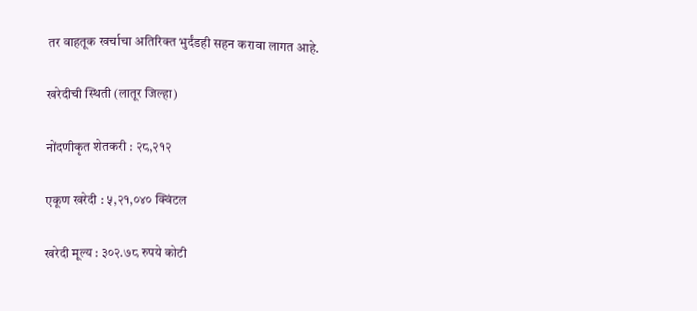तर वाहतूक खर्चाचा अतिरिक्त भुर्दंडही सहन करावा लागत आहे.

खरेदीची स्थिती (लातूर जिल्हा)

नोंदणीकृत शेतकरी : २८,२१२

एकूण खरेदी : ५,२१,०४० क्विंटल

खरेदी मूल्य : ३०२.७८ रुपये कोटी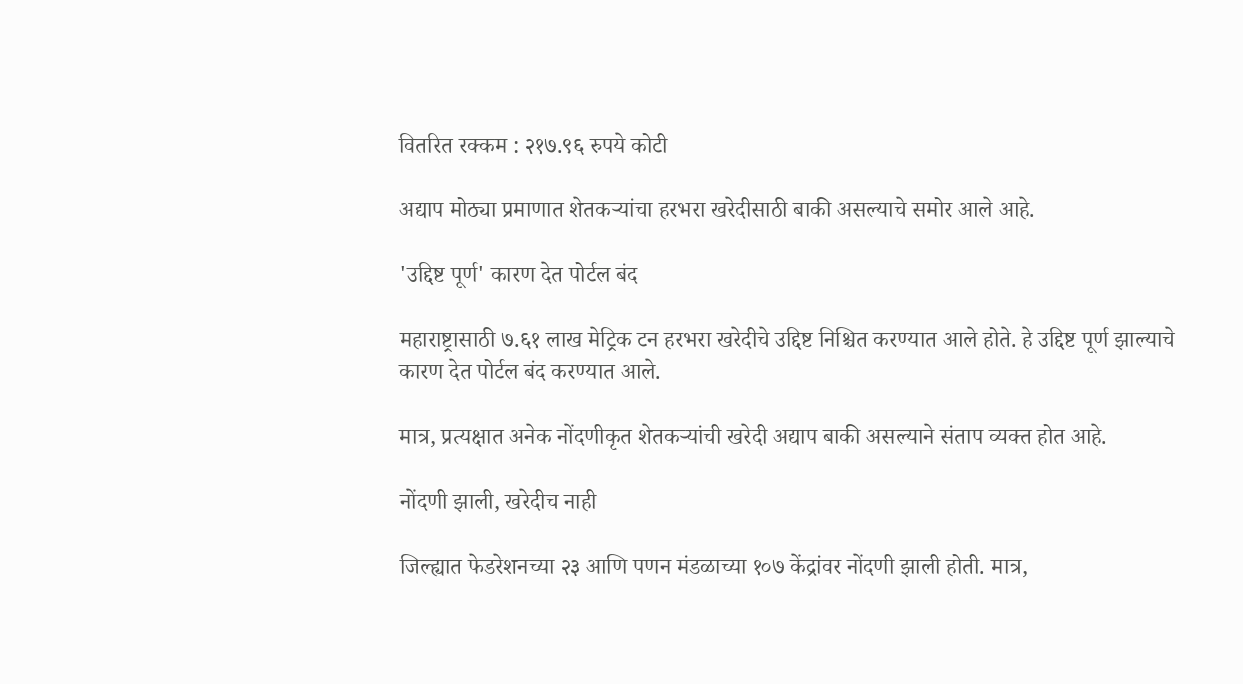वितरित रक्कम : २१७.९६ रुपये कोटी

अद्याप मोठ्या प्रमाणात शेतकऱ्यांचा हरभरा खरेदीसाठी बाकी असल्याचे समोर आले आहे.

'उद्दिष्ट पूर्ण' कारण देत पोर्टल बंद

महाराष्ट्रासाठी ७.६१ लाख मेट्रिक टन हरभरा खरेदीचे उद्दिष्ट निश्चित करण्यात आले होते. हे उद्दिष्ट पूर्ण झाल्याचे कारण देत पोर्टल बंद करण्यात आले.

मात्र, प्रत्यक्षात अनेक नोंदणीकृत शेतकऱ्यांची खरेदी अद्याप बाकी असल्याने संताप व्यक्त होत आहे.

नोंदणी झाली, खरेदीच नाही

जिल्ह्यात फेडरेशनच्या २३ आणि पणन मंडळाच्या १०७ केंद्रांवर नोंदणी झाली होती. मात्र,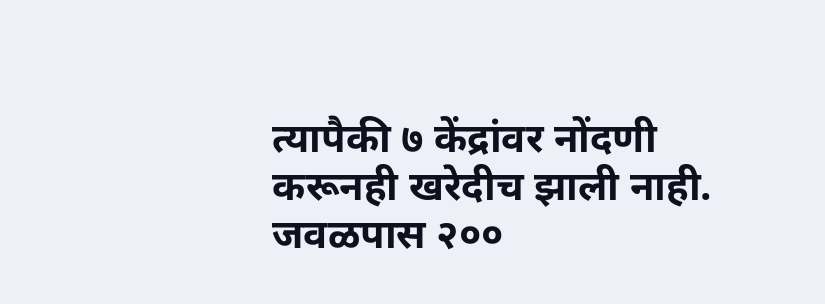त्यापैकी ७ केंद्रांवर नोंदणी करूनही खरेदीच झाली नाही. जवळपास २००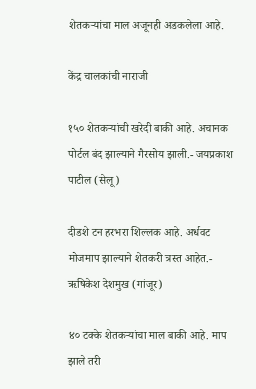शेतकऱ्यांचा माल अजूनही अडकलेला आहे.

केंद्र चालकांची नाराजी

१५० शेतकऱ्यांची खरेदी बाकी आहे. अचानक पोर्टल बंद झाल्याने गैरसोय झाली.- जयप्रकाश पाटील (सेलू)

दीडशे टन हरभरा शिल्लक आहे. अर्धवट मोजमाप झाल्याने शेतकरी त्रस्त आहेत.- ऋषिकेश देशमुख (गांजूर)

४० टक्के शेतकऱ्यांचा माल बाकी आहे. माप झाले तरी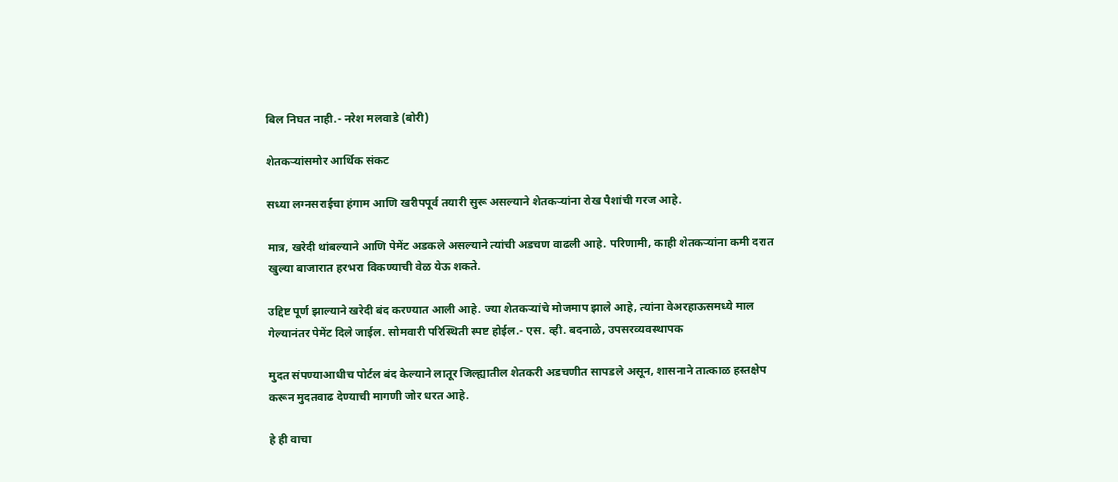बिल निघत नाही.- नरेश मलवाडे (बोरी)

शेतकऱ्यांसमोर आर्थिक संकट

सध्या लग्नसराईचा हंगाम आणि खरीपपूर्व तयारी सुरू असल्याने शेतकऱ्यांना रोख पैशांची गरज आहे.

मात्र, खरेदी थांबल्याने आणि पेमेंट अडकले असल्याने त्यांची अडचण वाढली आहे. परिणामी, काही शेतकऱ्यांना कमी दरात खुल्या बाजारात हरभरा विकण्याची वेळ येऊ शकते.

उद्दिष्ट पूर्ण झाल्याने खरेदी बंद करण्यात आली आहे. ज्या शेतकऱ्यांचे मोजमाप झाले आहे, त्यांना वेअरहाऊसमध्ये माल गेल्यानंतर पेमेंट दिले जाईल. सोमवारी परिस्थिती स्पष्ट होईल.- एस. व्ही. बदनाळे, उपसरव्यवस्थापक

मुदत संपण्याआधीच पोर्टल बंद केल्याने लातूर जिल्ह्यातील शेतकरी अडचणीत सापडले असून, शासनाने तात्काळ हस्तक्षेप करून मुदतवाढ देण्याची मागणी जोर धरत आहे.

हे ही वाचा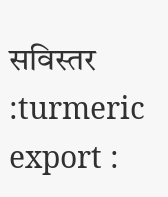सविस्तर :turmeric export :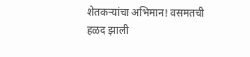शेतकऱ्यांचा अभिमान! वसमतची हळद झाली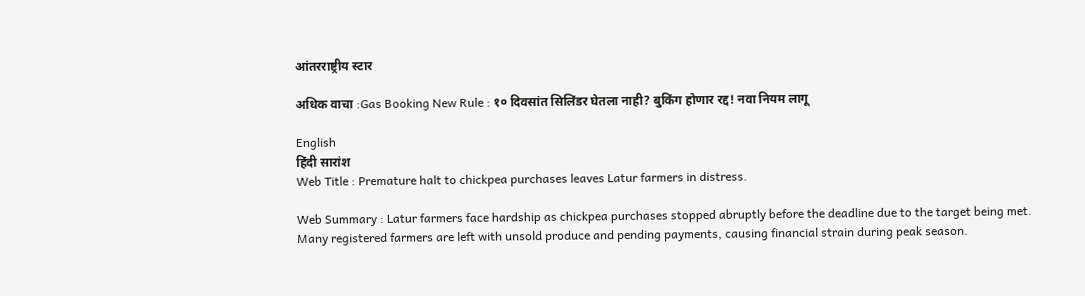आंतरराष्ट्रीय स्टार

अधिक वाचा :Gas Booking New Rule : १० दिवसांत सिलिंडर घेतला नाही? बुकिंग होणार रद्द! नवा नियम लागू

English
हिंदी सारांश
Web Title : Premature halt to chickpea purchases leaves Latur farmers in distress.

Web Summary : Latur farmers face hardship as chickpea purchases stopped abruptly before the deadline due to the target being met. Many registered farmers are left with unsold produce and pending payments, causing financial strain during peak season.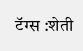टॅग्स :शेती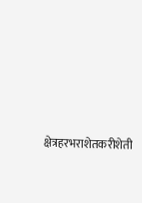क्षेत्रहरभराशेतकरीशेती